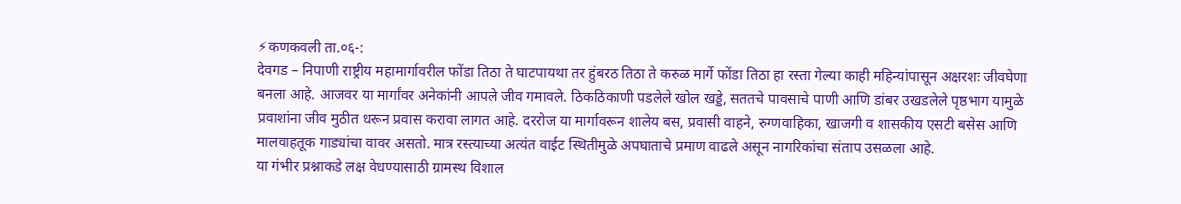⚡कणकवली ता.०६-:
देवगड – निपाणी राष्ट्रीय महामार्गावरील फोंडा तिठा ते घाटपायथा तर हुंबरठ तिठा ते करुळ मार्गे फोंडा तिठा हा रस्ता गेल्या काही महिन्यांपासून अक्षरशः जीवघेणा बनला आहे. आजवर या मार्गांवर अनेकांनी आपले जीव गमावले. ठिकठिकाणी पडलेले खोल खड्डे, सततचे पावसाचे पाणी आणि डांबर उखडलेले पृष्ठभाग यामुळे प्रवाशांना जीव मुठीत धरून प्रवास करावा लागत आहे. दररोज या मार्गावरून शालेय बस, प्रवासी वाहने, रुग्णवाहिका, खाजगी व शासकीय एसटी बसेस आणि मालवाहतूक गाड्यांचा वावर असतो. मात्र रस्त्याच्या अत्यंत वाईट स्थितीमुळे अपघाताचे प्रमाण वाढले असून नागरिकांचा संताप उसळला आहे.
या गंभीर प्रश्नाकडे लक्ष वेधण्यासाठी ग्रामस्थ विशाल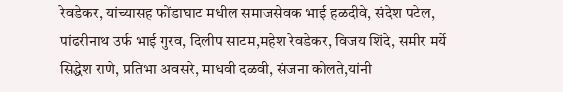रेवडेकर, यांच्यासह फोंडाघाट मधील समाजसेवक भाई हळदीवे, संदेश पटेल, पांढरीनाथ उर्फ भाई गुरव, दिलीप साटम,महेश रेवडेकर, विजय शिंदे, समीर मर्ये सिद्धेश राणे, प्रतिभा अवसरे, माधवी दळवी, संजना कोलते,यांनी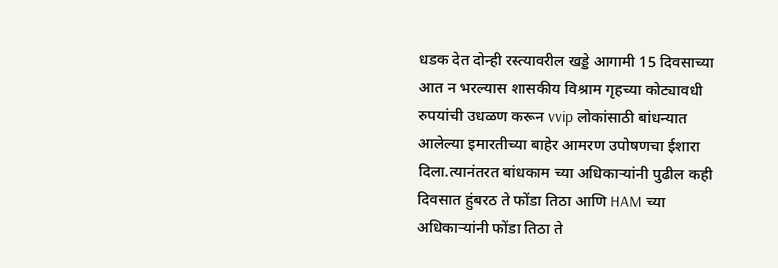धडक देत दोन्ही रस्त्यावरील खड्डे आगामी 15 दिवसाच्या आत न भरल्यास शासकीय विश्राम गृहच्या कोट्यावधी रुपयांची उधळण करून vvip लोकांसाठी बांधन्यात आलेल्या इमारतीच्या बाहेर आमरण उपोषणचा ईशारा दिला.त्यानंतरत बांधकाम च्या अधिकाऱ्यांनी पुढील कही दिवसात हुंबरठ ते फोंडा तिठा आणि HAM च्या अधिकाऱ्यांनी फोंडा तिठा ते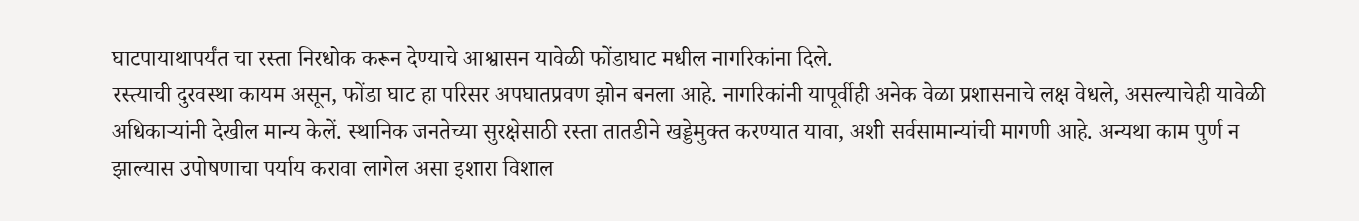घाटपायाथापर्यंत चा रस्ता निरधोक करून देण्याचे आश्वासन यावेळी फोंडाघाट मधील नागरिकांना दिले.
रस्त्याची दुरवस्था कायम असून, फोंडा घाट हा परिसर अपघातप्रवण झोन बनला आहे. नागरिकांनी यापूर्वीही अनेक वेळा प्रशासनाचे लक्ष वेधले, असल्याचेही यावेळी अधिकाऱ्यांनी देखील मान्य केलें. स्थानिक जनतेच्या सुरक्षेसाठी रस्ता तातडीने खड्डेमुक्त करण्यात यावा, अशी सर्वसामान्यांची मागणी आहे. अन्यथा काम पुर्ण न झाल्यास उपोषणाचा पर्याय करावा लागेल असा इशारा विशाल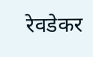रेवडेकर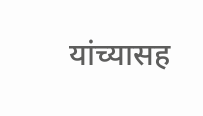यांच्यासह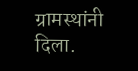ग्रामस्थांनी दिला.